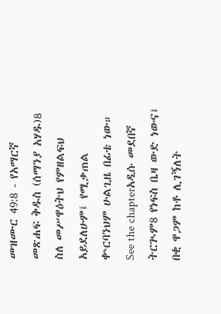መዝሙር 49:8 - የአማርኛ መጽሐፍ ቅዱስ (ሰማንያ አሃዱ)8 ስለ መሥዋዕትህ የምዘልፍህ አይደለሁም፤ የሚቃጠል ቍርባንህም ሁልጊዜ በፊቴ ነው። See the chapterአዲሱ መደበኛ ትርጒም8 የነፍስ ቤዛ ውድ ነውና፤ በቂ ዋጋም ከቶ ሊገኝለት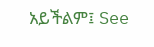አይችልም፤ See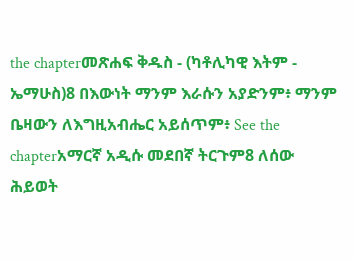the chapterመጽሐፍ ቅዱስ - (ካቶሊካዊ እትም - ኤማሁስ)8 በእውነት ማንም እራሱን አያድንም፥ ማንም ቤዛውን ለእግዚአብሔር አይሰጥም፥ See the chapterአማርኛ አዲሱ መደበኛ ትርጉም8 ለሰው ሕይወት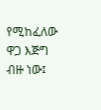የሚከፈለው ዋጋ እጅግ ብዙ ነው፤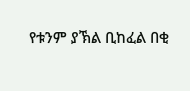የቱንም ያኽል ቢከፈል በቂ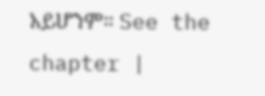አይሆንም። See the chapter |